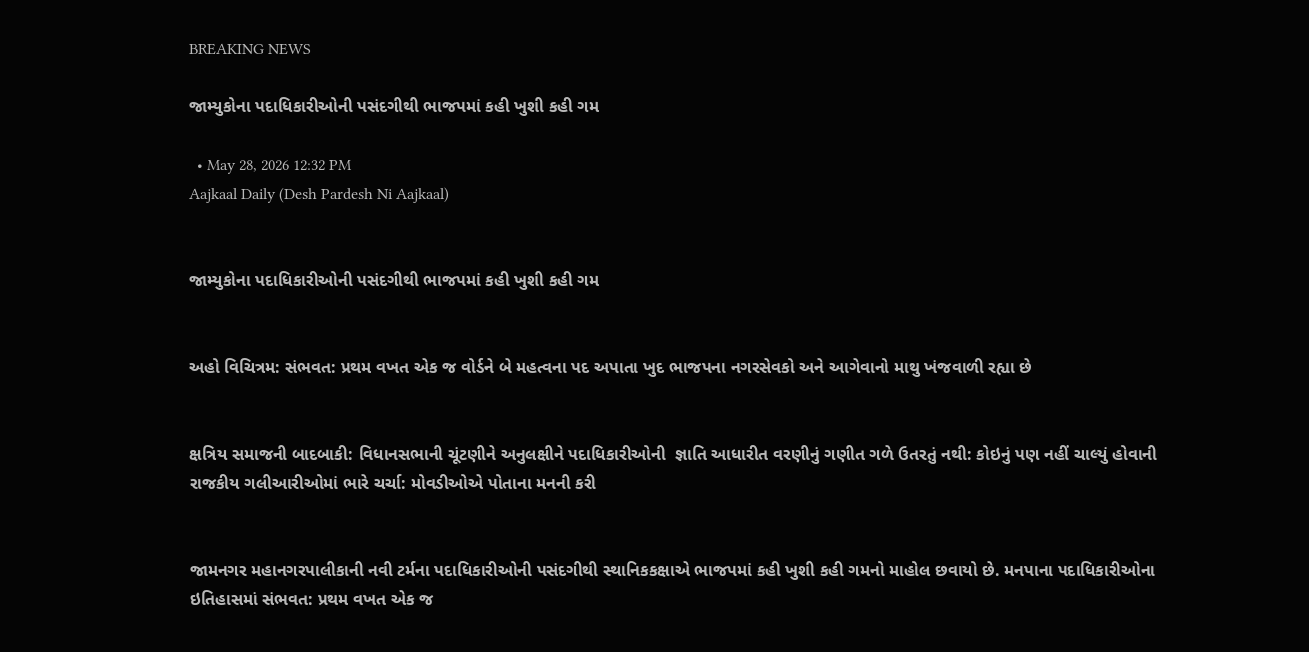BREAKING NEWS

જામ્યુકોના પદાધિકારીઓની પસંદગીથી ભાજપમાં કહી ખુશી કહી ગમ

  • May 28, 2026 12:32 PM
Aajkaal Daily (Desh Pardesh Ni Aajkaal)


જામ્યુકોના પદાધિકારીઓની પસંદગીથી ભાજપમાં કહી ખુશી કહી ગમ


અહો વિચિત્રમ: સંભવત: પ્રથમ વખત એક જ વોર્ડને બે મહત્વના પદ અપાતા ખુદ ભાજપના નગરસેવકો અને આગેવાનો માથુ ખંજવાળી રહ્યા છે


ક્ષત્રિય સમાજની બાદબાકી: વિધાનસભાની ચૂંટણીને અનુલક્ષીને પદાધિકારીઓની  જ્ઞાતિ આધારીત વરણીનું ગણીત ગળે ઉતરતું નથી: કોઇનું પણ નહીં ચાલ્યું હોવાની રાજકીય ગલીઆરીઓમાં ભારે ચર્ચા: મોવડીઓએ પોતાના મનની કરી


જામનગર મહાનગરપાલીકાની નવી ટર્મના પદાધિકારીઓની પસંદગીથી સ્થાનિકકક્ષાએ ભાજપમાં કહી ખુશી કહી ગમનો માહોલ છવાયો છે. મનપાના પદાધિકારીઓના ઇતિહાસમાં સંભવત: પ્રથમ વખત એક જ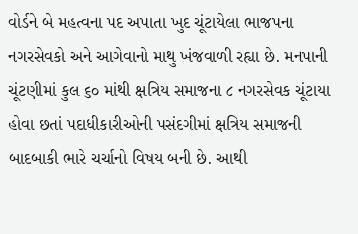વોર્ડને બે મહત્વના પદ અપાતા ખુદ ચૂંટાયેલા ભાજપના નગરસેવકો અને આગેવાનો માથુ ખંજવાળી રહ્યા છે. મનપાની ચૂંટણીમાં કુલ ૬૦ માંથી ક્ષત્રિય સમાજના ૮ નગરસેવક ચૂંટાયા હોવા છતાં પદાધીકારીઓની પસંદગીમાં ક્ષત્રિય સમાજની બાદબાકી ભારે ચર્ચાનો વિષય બની છે. આથી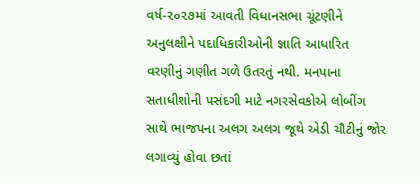વર્ષ-૨૦૨૭માં આવતી વિધાનસભા ચૂંટણીને અનુલક્ષીને પદાધિકારીઓની જ્ઞાતિ આધારિત વરણીનું ગણીત ગળે ઉતરતું નથી. મનપાના સતાધીશોની પસંદગી માટે નગરસેવકોએ લોબીંગ સાથે ભાજપના અલગ અલગ જૂથે એડી ચૌટીનું જોર લગાવ્યું હોવા છતાં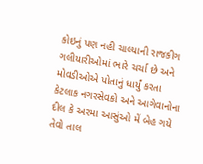કોઇનું પણ નહી ચાલ્યાની રાજકીગ ગલીયારીઓમાં ભારે ચર્ચા છે અને મોવડીઓએ પોતાનું ધાર્યું કરતા કેટલાક નગરસેવકો અને આગેવાનોના દીલ કે અરમા આસુંઓ મેં બેહ ગયે તેવો તાલ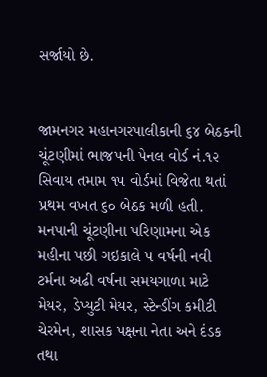સર્જાયો છે.


જામનગર મહાનગરપાલીકાની ૬૪ બેઠકની ચૂંટણીમાં ભાજપની પેનલ વોર્ડ નં.૧૨ સિવાય તમામ ૧૫ વોર્ડમાં વિજેતા થતાં પ્રથમ વખત ૬૦ બેઠક મળી હતી. મનપાની ચૂંટણીના પરિણામના એક મહીના પછી ગઇકાલે ૫ વર્ષની નવી ટર્મના અઢી વર્ષના સમયગાળા માટે મેયર, ડેપ્યુટી મેયર, સ્ટેન્ડીંગ કમીટી ચેરમેન, શાસક પક્ષના નેતા અને દંડક તથા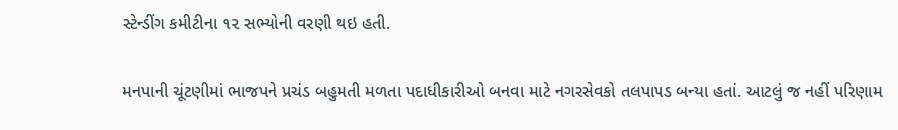સ્ટેન્ડીંગ કમીટીના ૧૨ સભ્યોની વરણી થઇ હતી.

મનપાની ચૂંટણીમાં ભાજપને પ્રચંડ બહુમતી મળતા પદાધીકારીઓ બનવા માટે નગરસેવકો તલપાપડ બન્યા હતાં. આટલું જ નહીં પરિણામ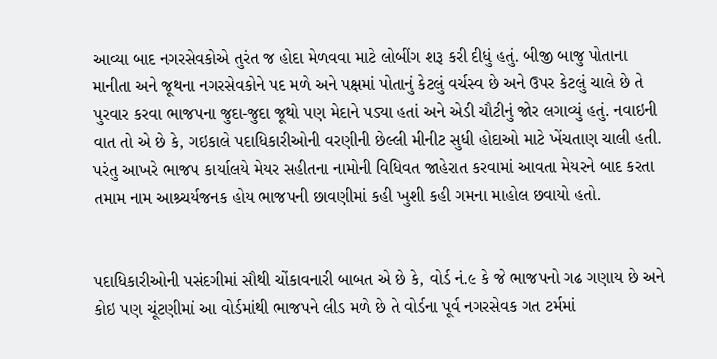આવ્યા બાદ નગરસેવકોએ તુરંત જ હોદા મેળવવા માટે લોબીંગ શરૂ કરી દીધું હતું. બીજી બાજુ પોતાના માનીતા અને જૂથના નગરસેવકોને પદ મળે અને પક્ષમાં પોતાનું કેટલું વર્ચસ્વ છે અને ઉપર કેટલું ચાલે છે તે પુરવાર કરવા ભાજપના જુદા-જુદા જૂથો પણ મેદાને પડ્યા હતાં અને એડી ચૌટીનું જોર લગાવ્યું હતું. નવાઇની વાત તો એ છે કે, ગઇકાલે પદાધિકારીઓની વરણીની છેલ્લી મીનીટ સુધી હોદાઓ માટે ખેંચતાણ ચાલી હતી. પરંતુ આખરે ભાજ૫ કાર્યાલયે મેયર સહીતના નામોની વિધિવત જાહેરાત કરવામાં આવતા મેયરને બાદ કરતા તમામ નામ આશ્ર્ચર્યજનક હોય ભાજપની છાવણીમાં કહી ખુશી કહી ગમના માહોલ છવાયો હતો.


પદાધિકારીઓની પસંદગીમાં સૌથી ચોંકાવનારી બાબત એ છે કે, વોર્ડ નં.૯ કે જે ભાજપનો ગઢ ગણાય છે અને કોઇ પણ ચૂંટણીમાં આ વોર્ડમાંથી ભાજપને લીડ મળે છે તે વોર્ડના પૂર્વ નગરસેવક ગત ટર્મમાં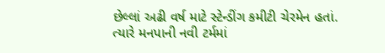છેલ્લાં અઢી વર્ષ માટે સ્ટેન્ડીંગ કમીટી ચેરમેન હતાં. ત્યારે મનપાની નવી ટર્મમાં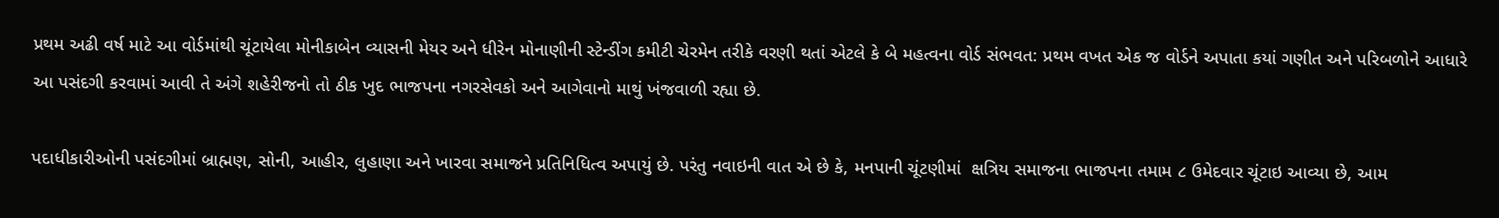પ્રથમ અઢી વર્ષ માટે આ વોર્ડમાંથી ચૂંટાયેલા મોનીકાબેન વ્યાસની મેયર અને ધીરેન મોનાણીની સ્ટેન્ડીંગ કમીટી ચેરમેન તરીકે વરણી થતાં એટલે કે બે મહત્વના વોર્ડ સંભવત: પ્રથમ વખત એક જ વોર્ડને અપાતા કયાં ગણીત અને પરિબળોને આધારે આ પસંદગી કરવામાં આવી તે અંગે શહેરીજનો તો ઠીક ખુદ ભાજપના નગરસેવકો અને આગેવાનો માથું ખંજવાળી રહ્યા છે.

પદાધીકારીઓની પસંદગીમાં બ્રાહ્મણ, સોની, આહીર, લુહાણા અને ખારવા સમાજને પ્રતિનિધિત્વ અપાયું છે. પરંતુ નવાઇની વાત એ છે કે, મનપાની ચૂંટણીમાં  ક્ષત્રિય સમાજના ભાજપના તમામ ૮ ઉમેદવાર ચૂંટાઇ આવ્યા છે, આમ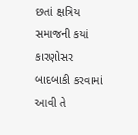છતાં ક્ષત્રિય સમાજની કયાં કારણોસર બાદબાકી કરવામાં આવી તે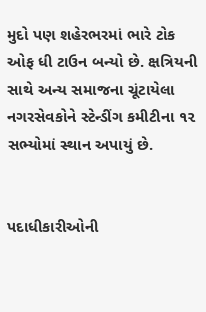મુદો પણ શહેરભરમાં ભારે ટોક ઓફ ધી ટાઉન બન્યો છે. ક્ષત્રિયની સાથે અન્ય સમાજના ચૂંટાયેલા નગરસેવકોને સ્ટેન્ડીંગ કમીટીના ૧૨ સભ્યોમાં સ્થાન અપાયું છે.


પદાધીકારીઓની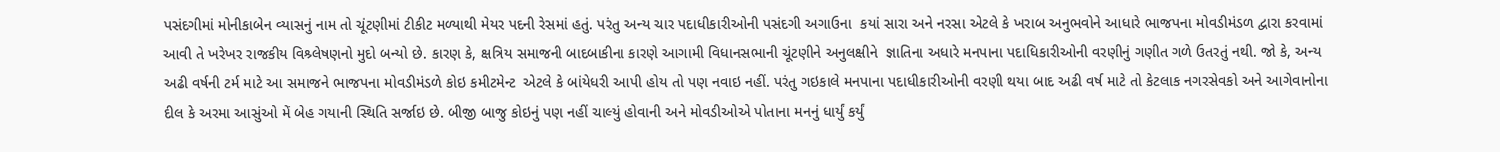પસંદગીમાં મોનીકાબેન વ્યાસનું નામ તો ચૂંટણીમાં ટીકીટ મળ્યાથી મેયર પદની રેસમાં હતું. પરંતુ અન્ય ચાર પદાધીકારીઓની પસંદગી અગાઉના  કયાં સારા અને નરસા એટલે કે ખરાબ અનુભવોને આધારે ભાજપના મોવડીમંડળ દ્વારા કરવામાં આવી તે ખરેખર રાજકીય વિશ્ર્લેષણનો મુદો બન્યો છે. કારણ કે, ક્ષત્રિય સમાજની બાદબાકીના કારણે આગામી વિધાનસભાની ચૂંટણીને અનુલક્ષીને  જ્ઞાતિના અધારે મનપાના પદાધિકારીઓની વરણીનું ગણીત ગળે ઉતરતું નથી. જો કે, અન્ય અઢી વર્ષની ટર્મ માટે આ સમાજને ભાજપના મોવડીમંડળે કોઇ કમીટમેન્ટ  એટલે કે બાંયેધરી આપી હોય તો પણ નવાઇ નહીં. પરંતુ ગઇકાલે મનપાના પદાધીકારીઓની વરણી થયા બાદ અઢી વર્ષ માટે તો કેટલાક નગરસેવકો અને આગેવાનોના દીલ કે અરમા આસુંઓ મેં બેહ ગયાની સ્થિતિ સર્જાઇ છે. બીજી બાજુ કોઇનું પણ નહીં ચાલ્યું હોવાની અને મોવડીઓએ પોતાના મનનું ધાર્યું કર્યું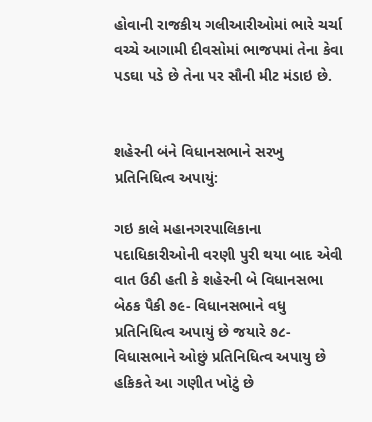હોવાની રાજકીય ગલીઆરીઓમાં ભારે ચર્ચા વચ્ચે આગામી દીવસોમાં ભાજપમાં તેના કેવા પડઘા પડે છે તેના પર સૌની મીટ મંડાઇ છે.


શહેરની બંને વિધાનસભાને સરખુ પ્રતિનિધિત્વ અપાયું:

ગઇ કાલે મહાનગરપાલિકાના  પદાધિકારીઓની વરણી પુરી થયા બાદ એવી વાત ઉઠી હતી કે શહેરની બે વિધાનસભા બેઠક પૈકી ૭૯- વિધાનસભાને વધુ પ્રતિનિધિત્વ અપાયું છે જયારે ૭૮-વિધાસભાને ઓછું પ્રતિનિધિત્વ અપાયુ છે હકિકતે આ ગણીત ખોટું છે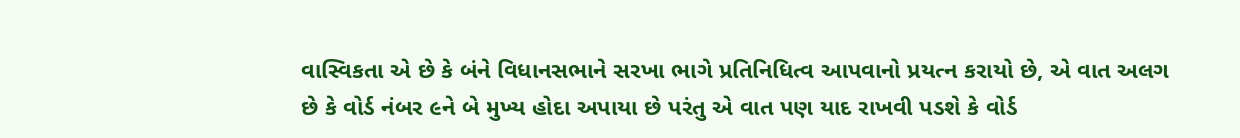વાસ્વિકતા એ છે કે બંને વિધાનસભાને સરખા ભાગે પ્રતિનિધિત્વ આપવાનો પ્રયત્ન કરાયો છે, એ વાત અલગ છે કે વોર્ડ નંબર ૯ને બે મુખ્ય હોદા અપાયા છે પરંતુ એ વાત પણ યાદ રાખવી પડશે કે વોર્ડ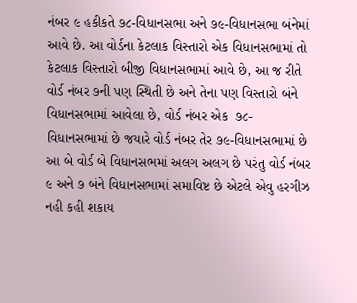નંબર ૯ હકીકતે ૭૮-વિધાનસભા અને ૭૯-વિધાનસભા બંનેમાં આવે છે. આ વોર્ડના કેટલાક વિસ્તારો એક વિધાનસભામાં તો કેટલાક વિસ્તારો બીજી વિધાનસભામાં આવે છે, આ જ રીતે વોર્ડ નંબર ૭ની પણ સ્થિતી છે અને તેના પણ વિસ્તારો બંને વિધાનસભામાં આવેલા છે, વોર્ડ નંબર એક  ૭૮- વિધાનસભામાં છે જયારે વોર્ડ નંબર તેર ૭૯-વિધાનસભામાં છે આ બે વોર્ડ બે વિધાનસભમાં અલગ અલગ છે પરંતુ વોર્ડ નંબર ૯ અને ૭ બંને વિધાનસભામાં સમાવિષ્ટ છે એટલે એવુ હરગીઝ નહી કહી શકાય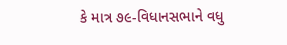કે માત્ર ૭૯-વિધાનસભાને વધુ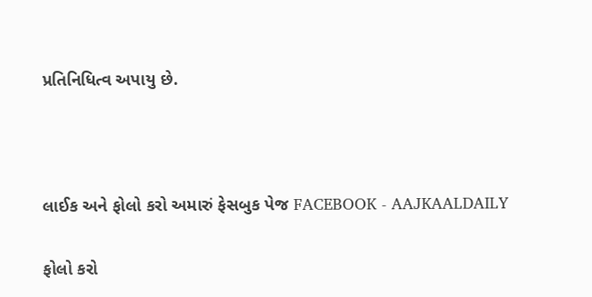પ્રતિનિધિત્વ અપાયુ છે.





લાઈક અને ફોલો કરો અમારું ફેસબુક પેજ FACEBOOK - AAJKAALDAILY


ફોલો કરો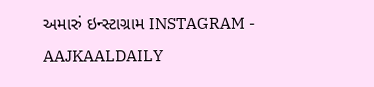અમારું ઇન્સ્ટાગ્રામ INSTAGRAM - AAJKAALDAILY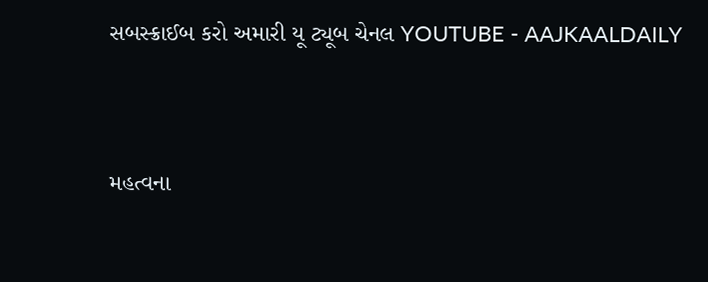સબસ્ક્રાઈબ કરો અમારી યૂ ટ્યૂબ ચેનલ YOUTUBE - AAJKAALDAILY


મહત્વના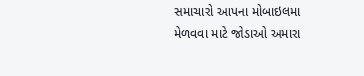સમાચારો આપના મોબાઇલમા મેળવવા માટે જોડાઓ અમારા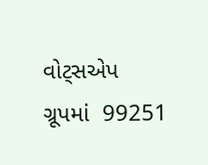વોટ્સએપ ગ્રૂપમાં  99251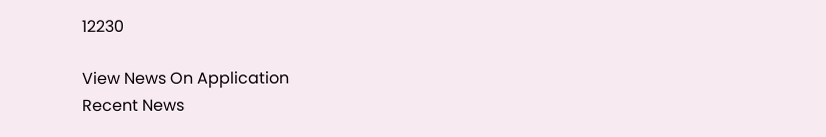12230

View News On Application
Recent News